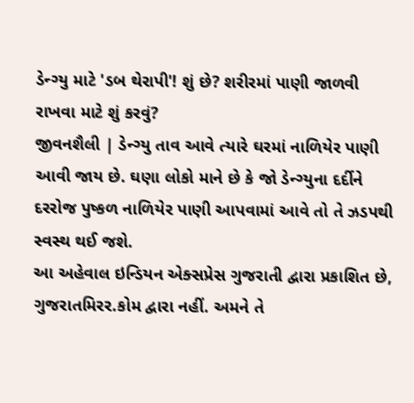ડેન્ગ્યુ માટે 'ડબ થેરાપી'! શું છે? શરીરમાં પાણી જાળવી રાખવા માટે શું કરવું?
જીવનશૈલી | ડેન્ગ્યુ તાવ આવે ત્યારે ઘરમાં નાળિયેર પાણી આવી જાય છે. ઘણા લોકો માને છે કે જો ડેન્ગ્યુના દર્દીને દરરોજ પુષ્કળ નાળિયેર પાણી આપવામાં આવે તો તે ઝડપથી સ્વસ્થ થઈ જશે.
આ અહેવાલ ઇન્ડિયન એક્સપ્રેસ ગુજરાતી દ્વારા પ્રકાશિત છે, ગુજરાતમિરર.કોમ દ્વારા નહીં. અમને તે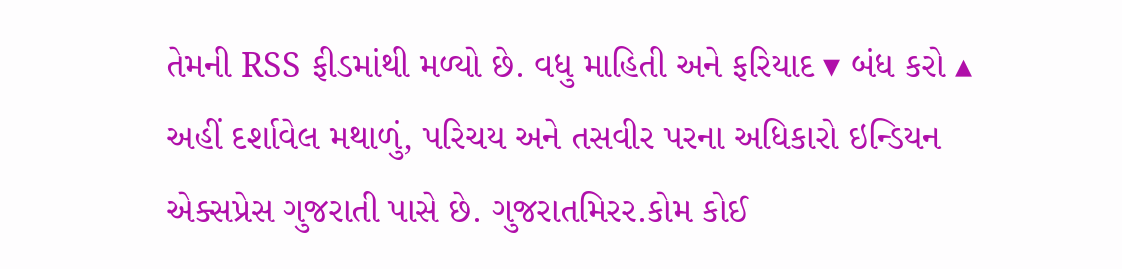તેમની RSS ફીડમાંથી મળ્યો છે. વધુ માહિતી અને ફરિયાદ ▾ બંધ કરો ▴
અહીં દર્શાવેલ મથાળું, પરિચય અને તસવીર પરના અધિકારો ઇન્ડિયન એક્સપ્રેસ ગુજરાતી પાસે છે. ગુજરાતમિરર.કોમ કોઈ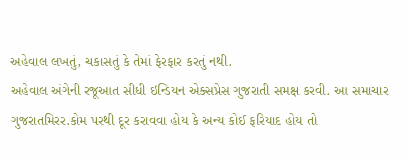અહેવાલ લખતું, ચકાસતું કે તેમાં ફેરફાર કરતું નથી.
અહેવાલ અંગેની રજૂઆત સીધી ઇન્ડિયન એક્સપ્રેસ ગુજરાતી સમક્ષ કરવી. આ સમાચાર ગુજરાતમિરર.કોમ પરથી દૂર કરાવવા હોય કે અન્ય કોઈ ફરિયાદ હોય તો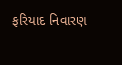ફરિયાદ નિવારણ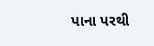પાના પરથી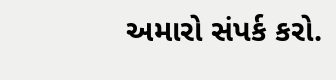અમારો સંપર્ક કરો.